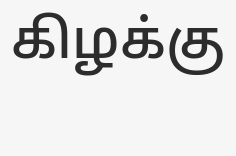கிழக்கு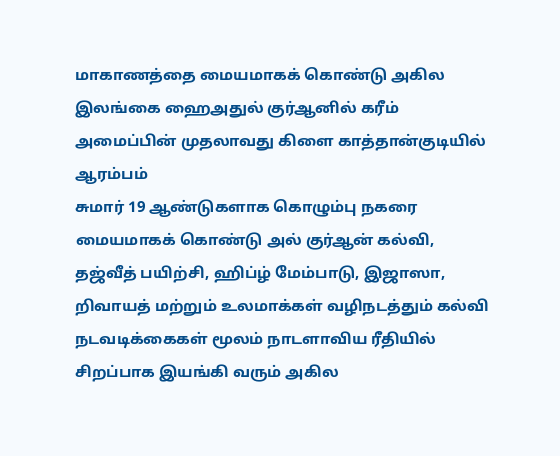மாகாணத்தை மையமாகக் கொண்டு அகில இலங்கை ஹைஅதுல் குர்ஆனில் கரீம் அமைப்பின் முதலாவது கிளை காத்தான்குடியில் ஆரம்பம்
சுமார் 19 ஆண்டுகளாக கொழும்பு நகரை மையமாகக் கொண்டு அல் குர்ஆன் கல்வி, தஜ்வீத் பயிற்சி, ஹிப்ழ் மேம்பாடு, இஜாஸா, றிவாயத் மற்றும் உலமாக்கள் வழிநடத்தும் கல்வி நடவடிக்கைகள் மூலம் நாடளாவிய ரீதியில் சிறப்பாக இயங்கி வரும் அகில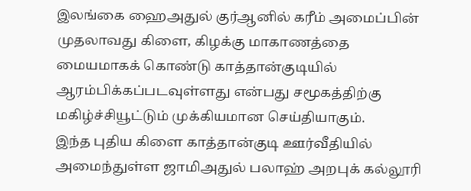இலங்கை ஹைஅதுல் குர்ஆனில் கரீம் அமைப்பின் முதலாவது கிளை, கிழக்கு மாகாணத்தை மையமாகக் கொண்டு காத்தான்குடியில் ஆரம்பிக்கப்படவுள்ளது என்பது சமூகத்திற்கு மகிழ்ச்சியூட்டும் முக்கியமான செய்தியாகும்.
இந்த புதிய கிளை காத்தான்குடி ஊர்வீதியில் அமைந்துள்ள ஜாமிஅதுல் பலாஹ் அறபுக் கல்லூரி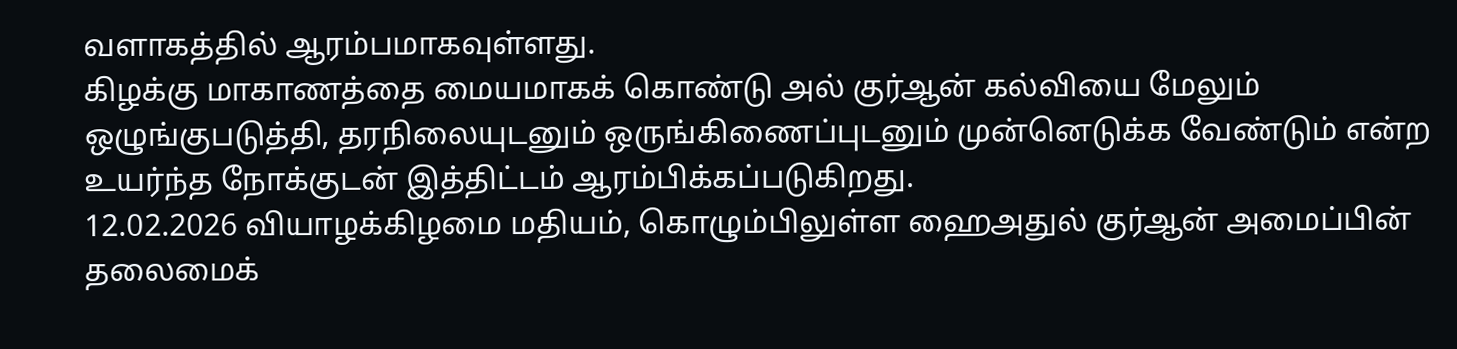வளாகத்தில் ஆரம்பமாகவுள்ளது.
கிழக்கு மாகாணத்தை மையமாகக் கொண்டு அல் குர்ஆன் கல்வியை மேலும் ஒழுங்குபடுத்தி, தரநிலையுடனும் ஒருங்கிணைப்புடனும் முன்னெடுக்க வேண்டும் என்ற உயர்ந்த நோக்குடன் இத்திட்டம் ஆரம்பிக்கப்படுகிறது.
12.02.2026 வியாழக்கிழமை மதியம், கொழும்பிலுள்ள ஹைஅதுல் குர்ஆன் அமைப்பின் தலைமைக்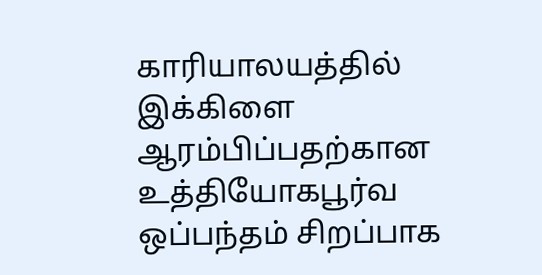காரியாலயத்தில் இக்கிளை ஆரம்பிப்பதற்கான உத்தியோகபூர்வ ஒப்பந்தம் சிறப்பாக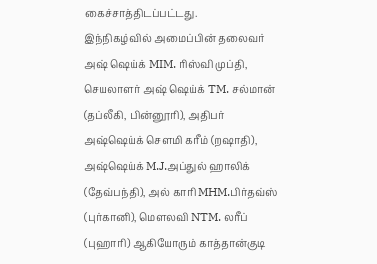கைச்சாத்திடப்பட்டது.
இந்நிகழ்வில் அமைப்பின் தலைவர் அஷ் ஷெய்க் MIM. ரிஸ்வி முப்தி, செயலாளர் அஷ் ஷெய்க் TM. சல்மான் (தப்லீகி, பின்னூரி), அதிபர் அஷ்ஷெய்க் செளமி கரீம் (றஷாதி), அஷ்ஷெய்க் M.J.அப்துல் ஹாலிக் (தேவ்பந்தி), அல் காரி MHM.பிர்தவ்ஸ் (புர்கானி), மெளலவி NTM. லரீப் (புஹாரி) ஆகியோரும் காத்தான்குடி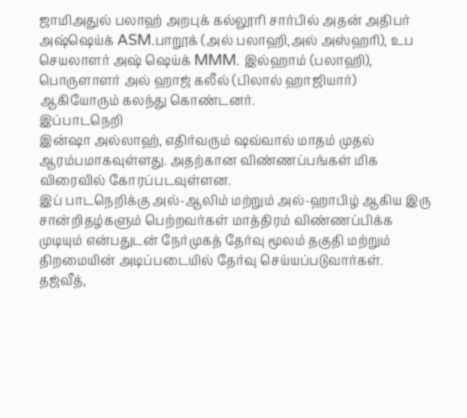ஜாமிஅதுல் பலாஹ் அறபுக் கல்லூரி சார்பில் அதன் அதிபர் அஷ்ஷெய்க் ASM.பாறூக் (அல் பலாஹி,அல் அஸ்ஹரி), உப செயலாளர் அஷ் ஷெய்க் MMM. இல்ஹாம் (பலாஹி), பொருளாளர் அல் ஹாஜ் கலீல் (பிலால் ஹாஜியார்) ஆகியோரும் கலந்து கொண்டனர்.
இப்பாடநெறி
இன்ஷா அல்லாஹ், எதிர்வரும் ஷவ்வால் மாதம் முதல் ஆரம்பமாகவுள்ளது. அதற்கான விண்ணப்பங்கள் மிக விரைவில் கோரப்படவுள்ளன.
இப் பாடநெறிக்கு அல்-ஆலிம் மற்றும் அல்-ஹாபிழ் ஆகிய இரு சான்றிதழ்களும் பெற்றவர்கள் மாத்திரம் விண்ணப்பிக்க முடியும் என்பதுடன் நேர்முகத் தேர்வு மூலம் தகுதி மற்றும் திறமையின் அடிப்படையில் தேர்வு செய்யப்படுவார்கள்.
தஜ்வீத்,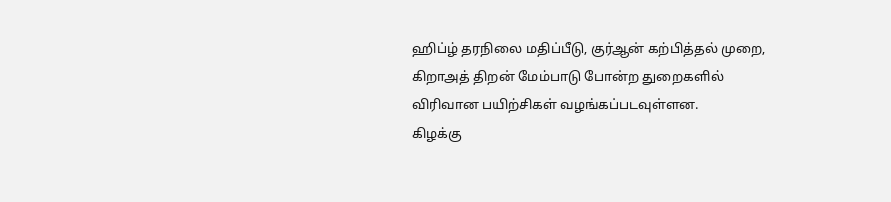ஹிப்ழ் தரநிலை மதிப்பீடு, குர்ஆன் கற்பித்தல் முறை, கிறாஅத் திறன் மேம்பாடு போன்ற துறைகளில் விரிவான பயிற்சிகள் வழங்கப்படவுள்ளன.
கிழக்கு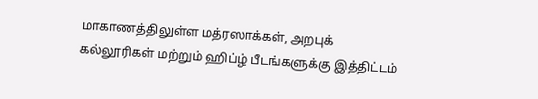மாகாணத்திலுள்ள மத்ரஸாக்கள், அறபுக் கல்லூரிகள் மற்றும் ஹிப்ழ் பீடங்களுக்கு இத்திட்டம்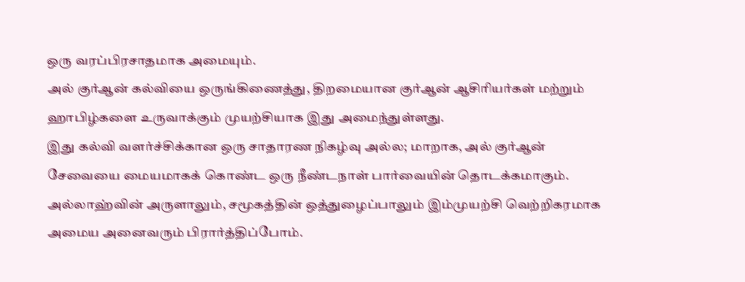ஒரு வரப்பிரசாதமாக அமையும்.
அல் குர்ஆன் கல்வியை ஒருங்கிணைத்து, திறமையான குர்ஆன் ஆசிரியர்கள் மற்றும் ஹாபிழ்களை உருவாக்கும் முயற்சியாக இது அமைந்துள்ளது.
இது கல்வி வளர்ச்சிக்கான ஒரு சாதாரண நிகழ்வு அல்ல; மாறாக, அல் குர்ஆன் சேவையை மையமாகக் கொண்ட ஒரு நீண்டநாள் பார்வையின் தொடக்கமாகும்.
அல்லாஹ்வின் அருளாலும், சமூகத்தின் ஒத்துழைப்பாலும் இம்முயற்சி வெற்றிகரமாக அமைய அனைவரும் பிரார்த்திப்போம்.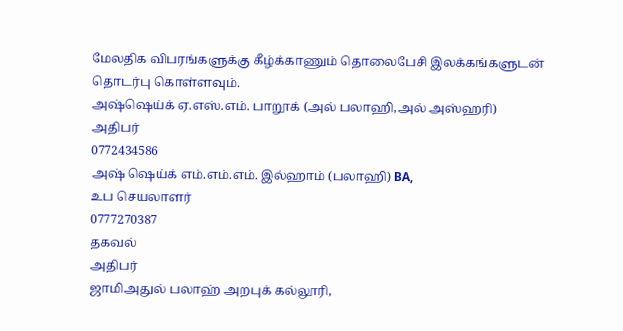மேலதிக விபரங்களுக்கு கீழ்க்காணும் தொலைபேசி இலக்கங்களுடன் தொடர்பு கொள்ளவும்.
அஷ்ஷெய்க் ஏ.எஸ்.எம். பாறூக் (அல் பலாஹி,அல் அஸ்ஹரி)
அதிபர்
0772434586
அஷ் ஷெய்க் எம்.எம்.எம். இல்ஹாம் (பலாஹி) BA,
உப செயலாளர்
0777270387
தகவல்
அதிபர்
ஜாமிஅதுல் பலாஹ் அறபுக் கல்லூரி,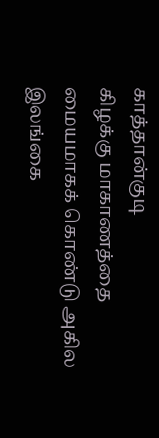காத்தான்குடி
கிழக்கு மாகாணத்தை மையமாகக் கொண்டு அகில இலங்கை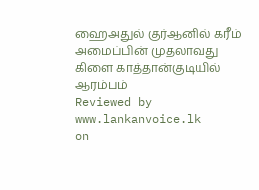ஹைஅதுல் குர்ஆனில் கரீம் அமைப்பின் முதலாவது கிளை காத்தான்குடியில் ஆரம்பம்
Reviewed by www.lankanvoice.lk
on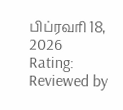பிப்ரவரி 18, 2026
Rating:
Reviewed by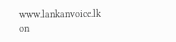www.lankanvoice.lk
on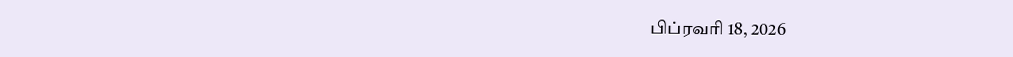பிப்ரவரி 18, 2026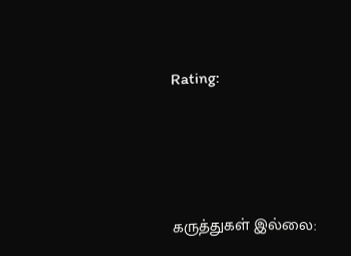Rating:





கருத்துகள் இல்லை: